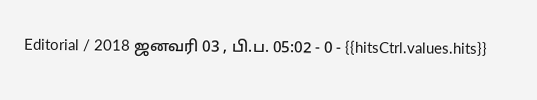Editorial / 2018 ஜனவரி 03 , பி.ப. 05:02 - 0 - {{hitsCtrl.values.hits}}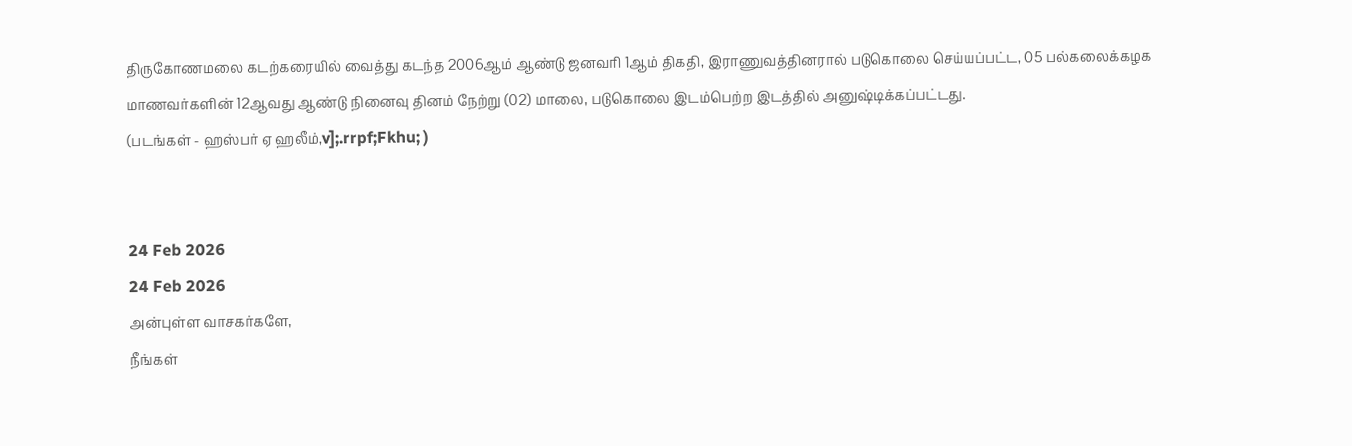திருகோணமலை கடற்கரையில் வைத்து கடந்த 2006ஆம் ஆண்டு ஜனவரி 1ஆம் திகதி, இராணுவத்தினரால் படுகொலை செய்யப்பட்ட, 05 பல்கலைக்கழக மாணவர்களின் 12ஆவது ஆண்டு நினைவு தினம் நேற்று (02) மாலை, படுகொலை இடம்பெற்ற இடத்தில் அனுஷ்டிக்கப்பட்டது.
(படங்கள் - ஹஸ்பர் ஏ ஹலீம்,v];.rrpf;Fkhu; )


24 Feb 2026
24 Feb 2026
அன்புள்ள வாசகர்களே,
நீங்கள்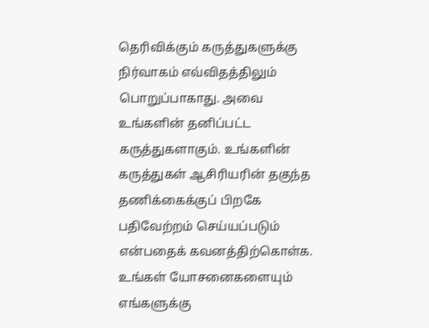தெரிவிக்கும் கருத்துகளுக்கு நிர்வாகம் எவ்விதத்திலும் பொறுப்பாகாது. அவை உங்களின் தனிப்பட்ட கருத்துகளாகும். உங்களின் கருத்துகள் ஆசிரியரின் தகுந்த தணிக்கைக்குப் பிறகே பதிவேற்றம் செய்யப்படும் என்பதைக் கவனத்திற்கொள்க. உங்கள் யோசனைகளையும் எங்களுக்கு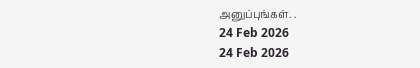அனுப்புங்கள். .
24 Feb 2026
24 Feb 2026